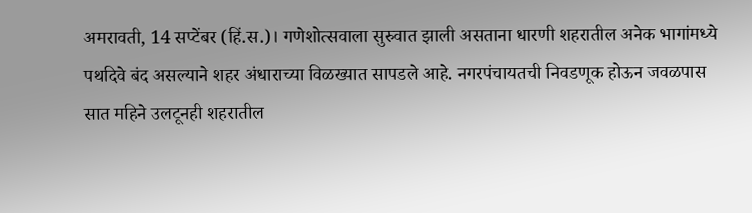अमरावती, 14 सप्टेंबर (हिं.स.)। गणेशोत्सवाला सुरुवात झाली असताना धारणी शहरातील अनेक भागांमध्ये पथदिवे बंद असल्याने शहर अंधाराच्या विळख्यात सापडले आहे. नगरपंचायतची निवडणूक होऊन जवळपास सात महिने उलटूनही शहरातील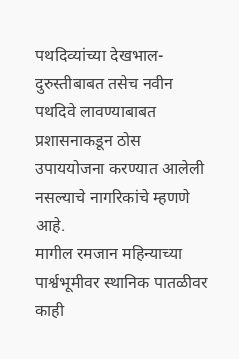पथदिव्यांच्या देखभाल-दुरुस्तीबाबत तसेच नवीन पथदिवे लावण्याबाबत प्रशासनाकडून ठोस उपाययोजना करण्यात आलेली नसल्याचे नागरिकांचे म्हणणे आहे.
मागील रमजान महिन्याच्या पार्श्वभूमीवर स्थानिक पातळीवर काही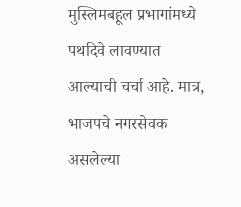मुस्लिमबहूल प्रभागांमध्ये पथदिवे लावण्यात आल्याची चर्चा आहे. मात्र, भाजपचे नगरसेवक असलेल्या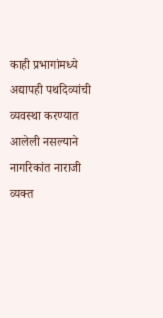काही प्रभागांमध्ये अद्यापही पथदिव्यांची व्यवस्था करण्यात आलेली नसल्याने नागरिकांत नाराजी व्यक्त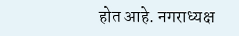होत आहे. नगराध्यक्ष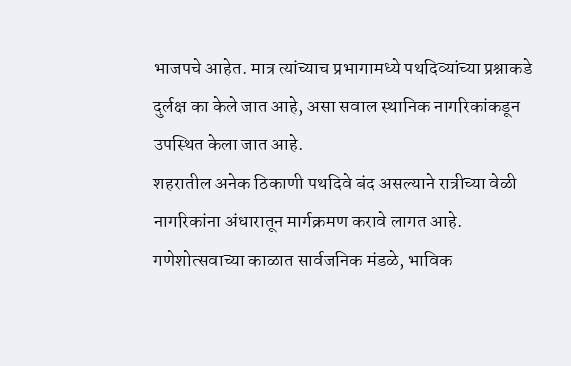भाजपचे आहेत. मात्र त्यांच्याच प्रभागामध्ये पथदिव्यांच्या प्रश्नाकडे दुर्लक्ष का केले जात आहे, असा सवाल स्थानिक नागरिकांकडून उपस्थित केला जात आहे.
शहरातील अनेक ठिकाणी पथदिवे बंद असल्याने रात्रीच्या वेळी नागरिकांना अंधारातून मार्गक्रमण करावे लागत आहे. गणेशोत्सवाच्या काळात सार्वजनिक मंडळे, भाविक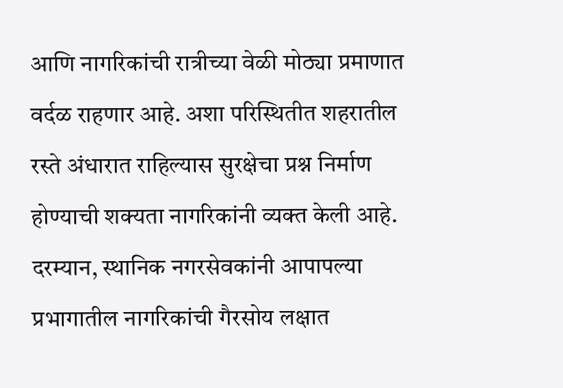आणि नागरिकांची रात्रीच्या वेळी मोठ्या प्रमाणात वर्दळ राहणार आहे. अशा परिस्थितीत शहरातील रस्ते अंधारात राहिल्यास सुरक्षेचा प्रश्न निर्माण होण्याची शक्यता नागरिकांनी व्यक्त केली आहे.
दरम्यान, स्थानिक नगरसेवकांनी आपापल्या प्रभागातील नागरिकांची गैरसोय लक्षात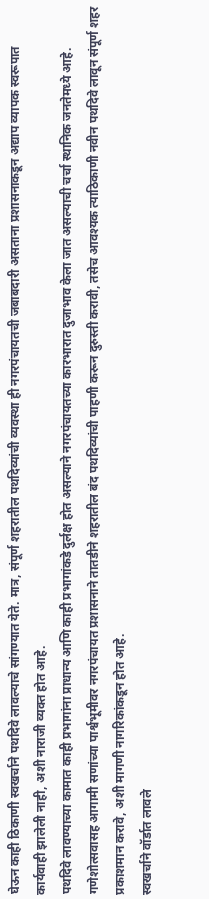घेऊन काही ठिकाणी स्वखर्चाने पथदिवे लावल्याचे सांगण्यात येते. मात्र, संपूर्ण शहरातील पथदिव्यांची व्यवस्था ही नगरपंचायतची जबाबदारी असताना प्रशासनाकडून अद्याप व्यापक स्वरूपात कार्यवाही झालेली नाही, अशी नाराजी व्यक्त होत आहे.
पथदिवे लावण्याच्या कामात काही प्रभागांना प्राधान्य आणि काही प्रभागांकडे दुर्लक्ष होत असल्याने नगरपंचायतच्या कारभारात दुजाभाव केला जात असल्याची चर्चा स्थानिक जनतेमध्ये आहे. गणेशोत्सवासह आगामी सणांच्या पार्श्वभूमीवर नगरपंचायत प्रशासनाने तातडीने शहरातील बंद पथदिव्यांची पाहणी करून दुरुस्ती करावी, तसेच आवश्यक त्याठिकाणी नवीन पथदिवे लावून संपूर्ण शहर प्रकाशमान करावे, अशी मागणी नागरिकांकडून होत आहे.
स्वखर्चाने वॉर्डात लावले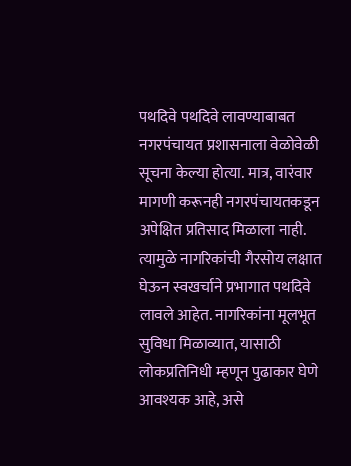पथदिवे पथदिवे लावण्याबाबत नगरपंचायत प्रशासनाला वेळोवेळी सूचना केल्या होत्या. मात्र, वारंवार मागणी करूनही नगरपंचायतकडून अपेक्षित प्रतिसाद मिळाला नाही. त्यामुळे नागरिकांची गैरसोय लक्षात घेऊन स्वखर्चाने प्रभागात पथदिवे लावले आहेत. नागरिकांना मूलभूत सुविधा मिळाव्यात, यासाठी लोकप्रतिनिधी म्हणून पुढाकार घेणे आवश्यक आहे, असे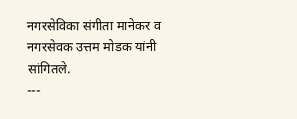नगरसेविका संगीता मानेकर व नगरसेवक उत्तम मोडक यांनी सांगितले.
---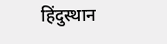हिंदुस्थान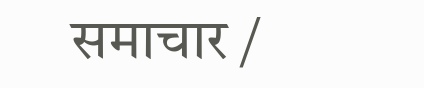समाचार /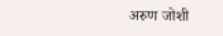अरुण जोशी